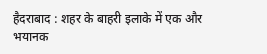हैदराबाद : शहर के बाहरी इलाके में एक और भयानक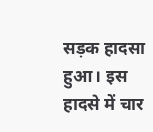सड़क हादसा हुआ। इस हादसे में चार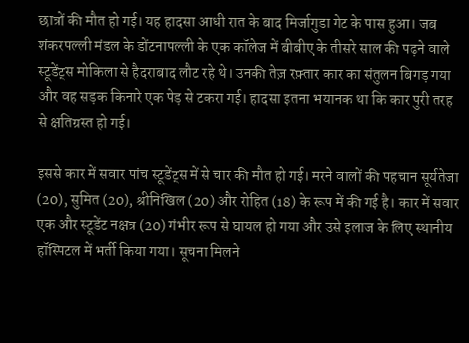छात्रों की मौत हो गई। यह हादसा आधी रात के बाद मिर्जागुडा गेट के पास हुआ। जब शंकरपल्ली मंडल के डोंटनापल्ली के एक कॉलेज में बीबीए के तीसरे साल की पढ़ने वाले स्टूडेंट्स मोकिला से हैदराबाद लौट रहे थे। उनकी तेज़ रफ़्तार कार का संतुलन बिगड़ गया और वह सड़क किनारे एक पेड़ से टकरा गई। हादसा इतना भयानक था कि कार पुरी तरह से क्षतिग्रस्त हो गई।

इससे कार में सवार पांच स्टूडेंट्स में से चार की मौत हो गई। मरने वालों की पहचान सूर्यतेजा (20), सुमित (20), श्रीनिखिल (20) और रोहित (18) के रूप में की गई है। कार में सवार एक और स्टूडेंट नक्षत्र (20) गंभीर रूप से घायल हो गया और उसे इलाज के लिए स्थानीय हॉस्पिटल में भर्ती किया गया। सूचना मिलने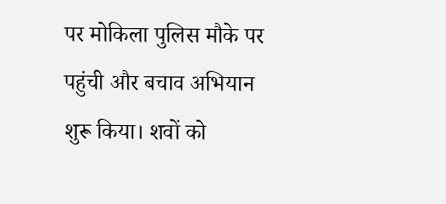पर मोकिला पुलिस मौके पर पहुंची और बचाव अभियान शुरू किया। शवों को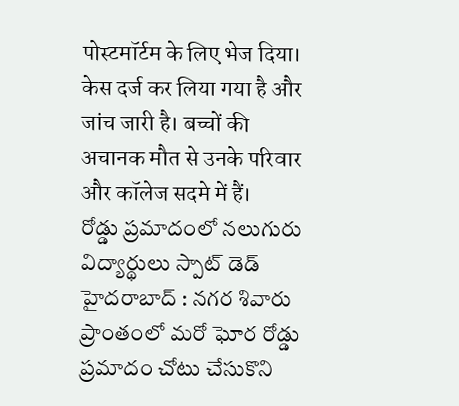पोस्टमॉर्टम के लिए भेज दिया। केस दर्ज कर लिया गया है और जांच जारी है। बच्चों की अचानक मौत से उनके परिवार और कॉलेज सदमे में हैं।
రోడ్డు ప్రమాదంలో నలుగురు విద్యార్థులు స్పాట్ డెడ్
హైదరాబాద్ : నగర శివారు ప్రాంతంలో మరో ఘోర రోడ్డు ప్రమాదం చోటు చేసుకొని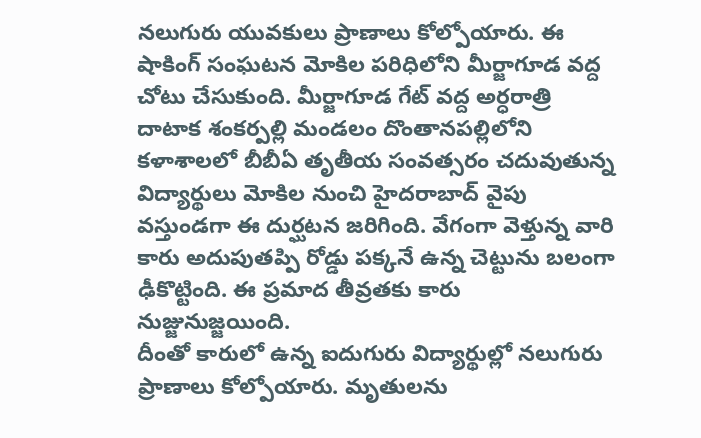నలుగురు యువకులు ప్రాణాలు కోల్పోయారు. ఈ షాకింగ్ సంఘటన మోకిల పరిధిలోని మీర్జాగూడ వద్ద చోటు చేసుకుంది. మీర్జాగూడ గేట్ వద్ద అర్ధరాత్రి దాటాక శంకర్పల్లి మండలం దొంతానపల్లిలోని కళాశాలలో బీబీఏ తృతీయ సంవత్సరం చదువుతున్న విద్యార్థులు మోకిల నుంచి హైదరాబాద్ వైపు వస్తుండగా ఈ దుర్ఘటన జరిగింది. వేగంగా వెళ్తున్న వారి కారు అదుపుతప్పి రోడ్డు పక్కనే ఉన్న చెట్టును బలంగా ఢీకొట్టింది. ఈ ప్రమాద తీవ్రతకు కారు నుజ్జునుజ్జయింది.
దీంతో కారులో ఉన్న ఐదుగురు విద్యార్థుల్లో నలుగురు ప్రాణాలు కోల్పోయారు. మృతులను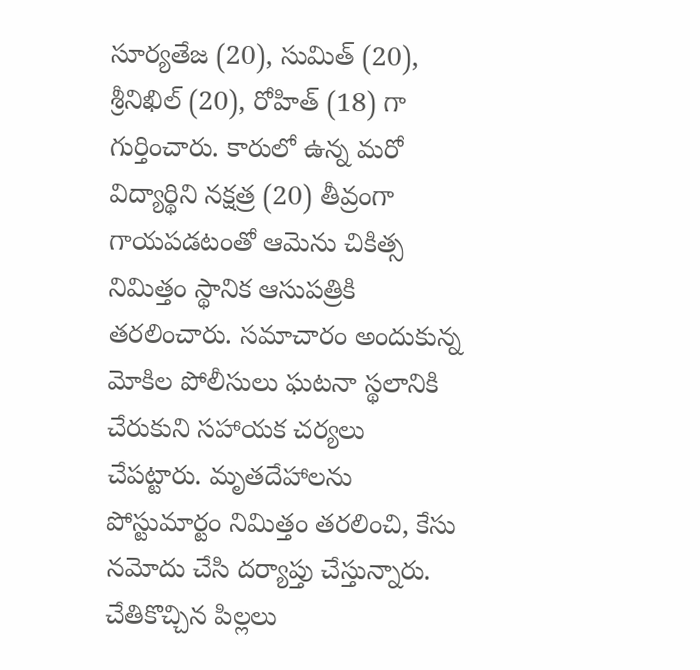సూర్యతేజ (20), సుమిత్ (20), శ్రీనిఖిల్ (20), రోహిత్ (18) గా గుర్తించారు. కారులో ఉన్న మరో విద్యార్థిని నక్షత్ర (20) తీవ్రంగా గాయపడటంతో ఆమెను చికిత్స నిమిత్తం స్థానిక ఆసుపత్రికి తరలించారు. సమాచారం అందుకున్న మోకిల పోలీసులు ఘటనా స్థలానికి చేరుకుని సహాయక చర్యలు చేపట్టారు. మృతదేహాలను పోస్టుమార్టం నిమిత్తం తరలించి, కేసు నమోదు చేసి దర్యాప్తు చేస్తున్నారు. చేతికొచ్చిన పిల్లలు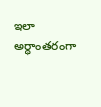ఇలా అర్ధాంతరంగా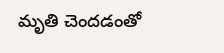మృతి చెందడంతో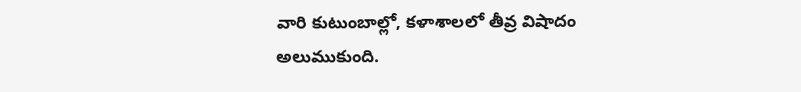వారి కుటుంబాల్లో, కళాశాలలో తీవ్ర విషాదం అలుముకుంది.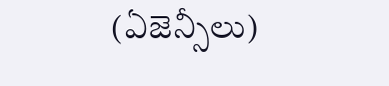(ఏజెన్సీలు)